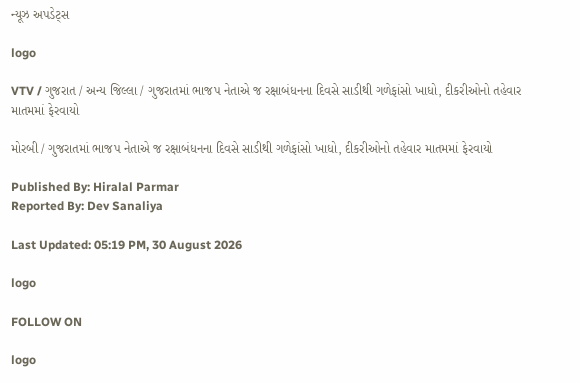ન્યૂઝ અપડેટ્સ

logo

VTV / ગુજરાત / અન્ય જિલ્લા / ગુજરાતમાં ભાજપ નેતાએ જ રક્ષાબંધનના દિવસે સાડીથી ગળેફાંસો ખાધો, દીકરીઓનો તહેવાર માતમમાં ફેરવાયો

મોરબી / ગુજરાતમાં ભાજપ નેતાએ જ રક્ષાબંધનના દિવસે સાડીથી ગળેફાંસો ખાધો, દીકરીઓનો તહેવાર માતમમાં ફેરવાયો

Published By: Hiralal Parmar
Reported By: Dev Sanaliya

Last Updated: 05:19 PM, 30 August 2026

logo

FOLLOW ON

logo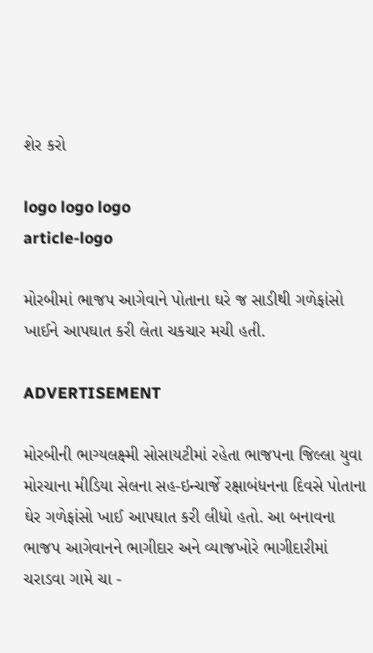શેર કરો

logo logo logo
article-logo

મોરબીમાં ભાજપ આગેવાને પોતાના ઘરે જ સાડીથી ગળેફાંસો ખાઈને આપઘાત કરી લેતા ચકચાર મચી હતી.

ADVERTISEMENT

મોરબીની ભાગ્યલક્ષ્મી સોસાયટીમાં રહેતા ભાજપના જિલ્લા યુવા મોરચાના મીડિયા સેલના સહ-ઇન્ચાર્જે રક્ષાબંધનના દિવસે પોતાના ઘેર ગળેફાંસો ખાઈ આપઘાત કરી લીધો હતો. આ બનાવના ભાજપ આગેવાનને ભાગીદાર અને વ્યાજખોરે ભાગીદારીમાં ચરાડવા ગામે ચા -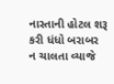નાસ્તાની હોટલ શરૂ કરી ધંધો બરાબર ન ચાલતા વ્યાજે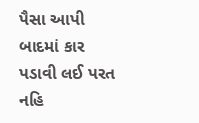પૈસા આપી બાદમાં કાર પડાવી લઈ પરત નહિ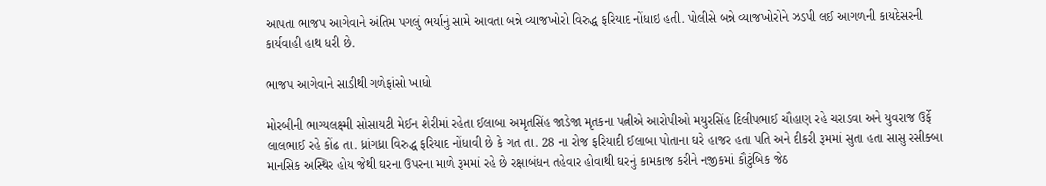આપતા ભાજપ આગેવાને અંતિમ પગલું ભર્યાનું સામે આવતા બન્ને વ્યાજખોરો વિરુદ્ધ ફરિયાદ નોંધાઇ હતી. પોલીસે બન્ને વ્યાજખોરોને ઝડપી લઈ આગળની કાયદેસરની કાર્યવાહી હાથ ધરી છે.

ભાજપ આગેવાને સાડીથી ગળેફાંસો ખાધો

મોરબીની ભાગ્યલક્ષ્મી સોસાયટી મેઈન શેરીમાં રહેતા ઈલાબા અમૃતસિંહ જાડેજા મૃતકના પત્નીએ આરોપીઓ મયુરસિંહ દિલીપભાઈ ચૌહાણ રહે ચરાડવા અને યુવરાજ ઉર્ફે લાલભાઈ રહે કોંઢ તા. ધ્રાંગધ્રા વિરુદ્ધ ફરિયાદ નોંધાવી છે કે ગત તા. 28 ના રોજ ફરિયાદી ઈલાબા પોતાના ઘરે હાજર હતા પતિ અને દીકરી રૂમમાં સુતા હતા સાસુ રસીક્બા માનસિક અસ્થિર હોય જેથી ઘરના ઉપરના માળે રૂમમાં રહે છે રક્ષાબંધન તહેવાર હોવાથી ઘરનું કામકાજ કરીને નજીકમાં કૌટુંબિક જેઠ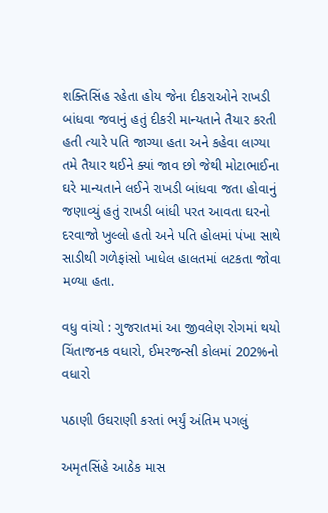શક્તિસિંહ રહેતા હોય જેના દીકરાઓને રાખડી બાંધવા જવાનું હતું દીકરી માન્યતાને તૈયાર કરતી હતી ત્યારે પતિ જાગ્યા હતા અને કહેવા લાગ્યા તમે તૈયાર થઈને ક્યાં જાવ છો જેથી મોટાભાઈના ઘરે માન્યતાને લઈને રાખડી બાંધવા જતા હોવાનું જણાવ્યું હતું રાખડી બાંધી પરત આવતા ઘરનો દરવાજો ખુલ્લો હતો અને પતિ હોલમાં પંખા સાથે સાડીથી ગળેફાંસો ખાધેલ હાલતમાં લટકતા જોવા મળ્યા હતા.

વધુ વાંચો : ગુજરાતમાં આ જીવલેણ રોગમાં થયો ચિંતાજનક વધારો, ઈમરજન્સી કોલમાં 202%નો વધારો

પઠાણી ઉઘરાણી કરતાં ભર્યું અંતિમ પગલું

અમૃતસિંહે આઠેક માસ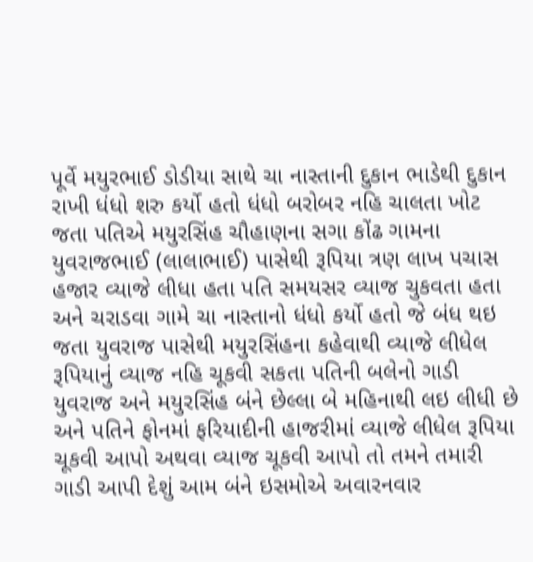પૂર્વે મયુરભાઈ ડોડીયા સાથે ચા નાસ્તાની દુકાન ભાડેથી દુકાન રાખી ધંધો શરુ કર્યો હતો ધંધો બરોબર નહિ ચાલતા ખોટ જતા પતિએ મયુરસિંહ ચૌહાણના સગા કોંઢ ગામના યુવરાજભાઈ (લાલાભાઈ) પાસેથી રૂપિયા ત્રણ લાખ પચાસ હજાર વ્યાજે લીધા હતા પતિ સમયસર વ્યાજ ચુકવતા હતા અને ચરાડવા ગામે ચા નાસ્તાનો ધંધો કર્યો હતો જે બંધ થઇ જતા યુવરાજ પાસેથી મયુરસિંહના કહેવાથી વ્યાજે લીધેલ રૂપિયાનું વ્યાજ નહિ ચૂકવી સકતા પતિની બલેનો ગાડી યુવરાજ અને મયુરસિંહ બંને છેલ્લા બે મહિનાથી લઇ લીધી છે અને પતિને ફોનમાં ફરિયાદીની હાજરીમાં વ્યાજે લીધેલ રૂપિયા ચૂકવી આપો અથવા વ્યાજ ચૂકવી આપો તો તમને તમારી ગાડી આપી દેશું આમ બંને ઇસમોએ અવારનવાર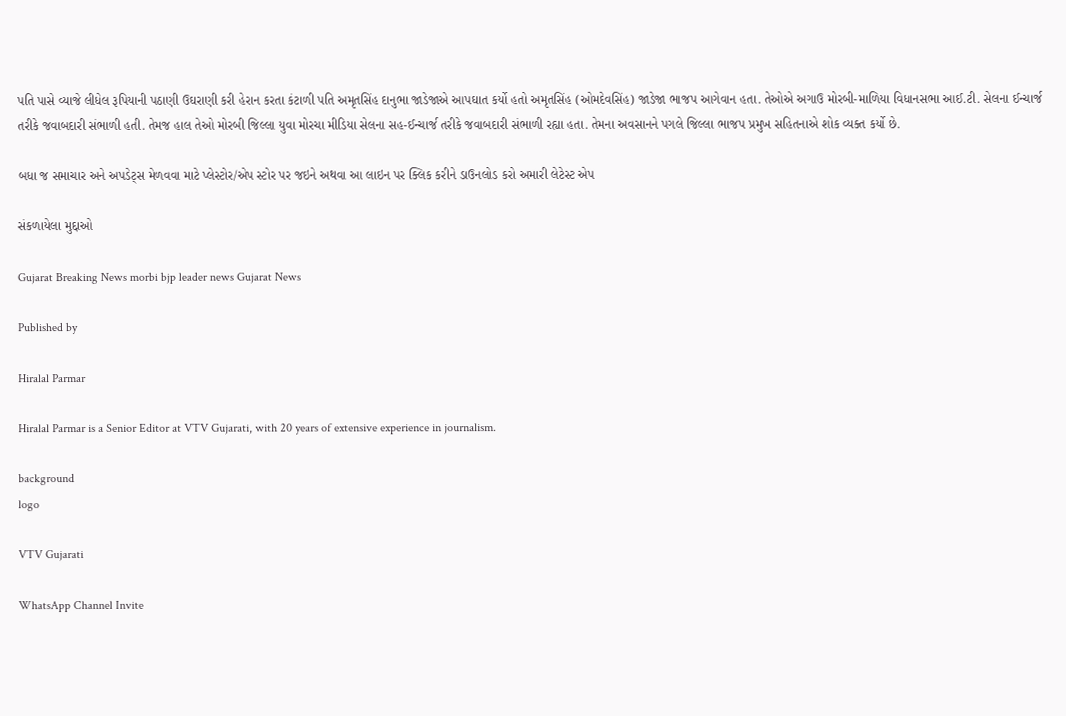પતિ પાસે વ્યાજે લીધેલ રૂપિયાની પઠાણી ઉઘરાણી કરી હેરાન કરતા કંટાળી પતિ અમૃતસિંહ દાનુભા જાડેજાએ આપઘાત કર્યો હતો અમૃતસિંહ (ઓમદેવસિંહ) જાડેજા ભાજપ આગેવાન હતા. તેઓએ અગાઉ મોરબી-માળિયા વિધાનસભા આઈ.ટી. સેલના ઈન્ચાર્જ તરીકે જવાબદારી સંભાળી હતી. તેમજ હાલ તેઓ મોરબી જિલ્લા યુવા મોરચા મીડિયા સેલના સહ-ઈન્ચાર્જ તરીકે જવાબદારી સંભાળી રહ્યા હતા. તેમના અવસાનને પગલે જિલ્લા ભાજપ પ્રમુખ સહિતનાએ શોક વ્યક્ત કર્યો છે.

બધા જ સમાચાર અને અપડેટ્સ મેળવવા માટે પ્લેસ્ટોર/એપ સ્ટોર પર જઇને અથવા આ લાઇન પર ક્લિક કરીને ડાઉનલોડ કરો અમારી લેટેસ્ટ એપ

સંકળાયેલા મુદ્દાઓ

Gujarat Breaking News morbi bjp leader news Gujarat News

Published by

Hiralal Parmar

Hiralal Parmar is a Senior Editor at VTV Gujarati, with 20 years of extensive experience in journalism.

background
logo

VTV Gujarati

WhatsApp Channel Invite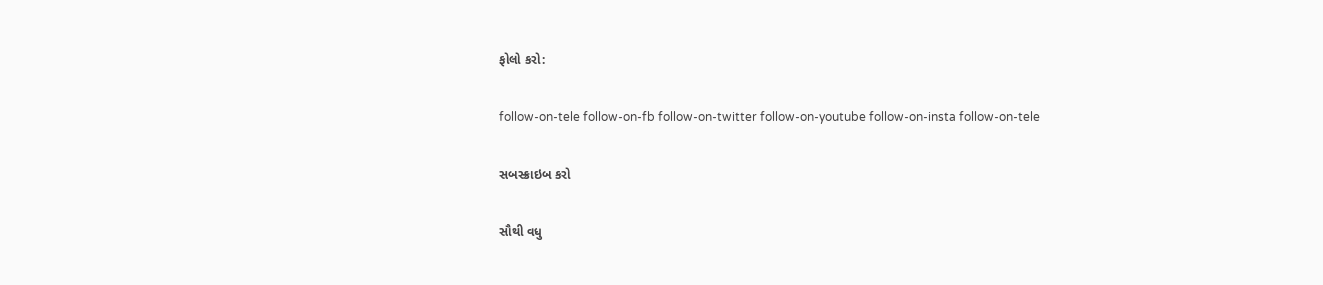ફોલો કરો:

follow-on-tele follow-on-fb follow-on-twitter follow-on-youtube follow-on-insta follow-on-tele

સબસ્ક્રાઇબ કરો

સૌથી વધુ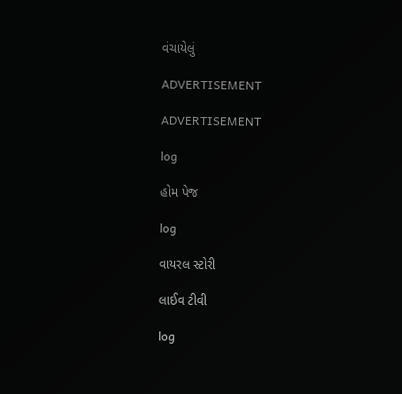વંચાયેલું

ADVERTISEMENT

ADVERTISEMENT

log

હોમ પેજ

log

વાયરલ સ્ટોરી

લાઈવ ટીવી

log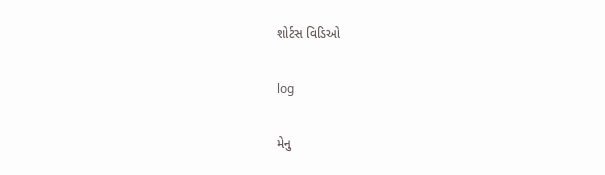શોર્ટસ વિડિઓ

log

મેનુ